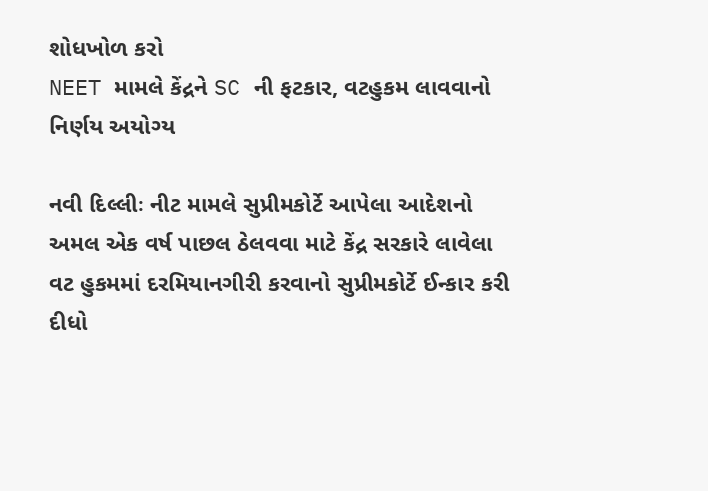શોધખોળ કરો
NEET મામલે કેંદ્રને SC ની ફટકાર, વટહુકમ લાવવાનો નિર્ણય અયોગ્ય

નવી દિલ્લીઃ નીટ મામલે સુપ્રીમકોર્ટે આપેલા આદેશનો અમલ એક વર્ષ પાછલ ઠેલવવા માટે કેંદ્ર સરકારે લાવેલા વટ હુકમમાં દરમિયાનગીરી કરવાનો સુપ્રીમકોર્ટે ઈન્કાર કરી દીધો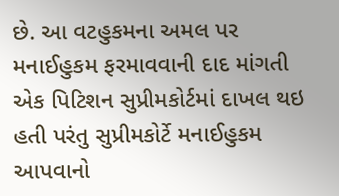છે. આ વટહુકમના અમલ પર મનાઈહુકમ ફરમાવવાની દાદ માંગતી એક પિટિશન સુપ્રીમકોર્ટમાં દાખલ થઇ હતી પરંતુ સુપ્રીમકોર્ટે મનાઈહુકમ આપવાનો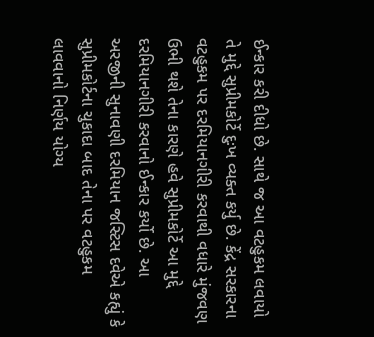ઈન્કાર કરી દીધો છે. સાથે જ આ વટહુકમ લવાયો તે મુદ્દે સુપ્રીમકોર્ટે દુઃખ વ્યક્ત કર્યુ છે. કેંદ્ર સરકારના વટહુકમ પર દરમિયાનગીરી કરવાથી વધારે મુંજવણ ઉભી થશે તેના કારણે હવે સુપ્રીમકોર્ટે આ મુદ્દે દરમિયાનગીરી કરવાનો ઈન્કાર કર્યો છે. આ અરજીની સુનાવણી દરમિયાન જસ્ટિસ દવેએ કહ્યું કે સુપ્રીમકોર્ટના ચુકાદા બાદ તેના પર વટહુકમ લાવવાનો નિર્ણય યોગ્ય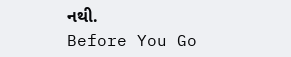નથી.
Before You Go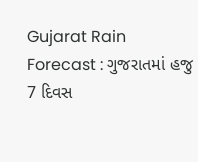Gujarat Rain Forecast : ગુજરાતમાં હજુ 7 દિવસ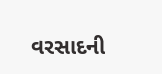વરસાદની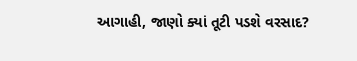આગાહી, જાણો ક્યાં તૂટી પડશે વરસાદ?